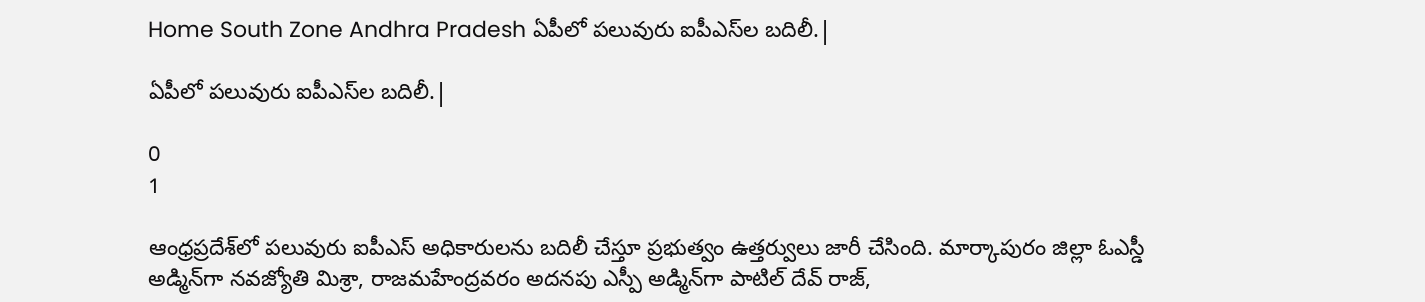Home South Zone Andhra Pradesh ఏపీలో పలువురు ఐపీఎస్‌ల బదిలీ.|

ఏపీలో పలువురు ఐపీఎస్‌ల బదిలీ.|

0
1

ఆంధ్రప్రదేశ్‌లో పలువురు ఐపీఎస్‌ అధికారులను బదిలీ చేస్తూ ప్రభుత్వం ఉత్తర్వులు జారీ చేసింది. మార్కాపురం జిల్లా ఓఎస్డీ అడ్మిన్‌గా నవజ్యోతి మిశ్రా, రాజమహేంద్రవరం అదనపు ఎస్పీ అడ్మిన్‌గా పాటిల్‌ దేవ్‌ రాజ్‌,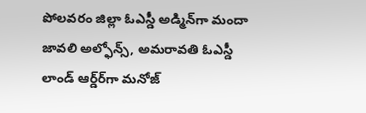పోలవరం జిల్లా ఓఎస్డీ అడ్మిన్‌గా మందా జావలి అల్ఫోన్స్‌, అమరావతి ఓఎస్డీ లాండ్‌ ఆర్డ్‌ర్‌గా మనోజ్‌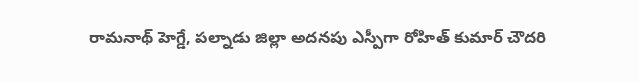రామనాథ్‌ హెగ్డే, పల్నాడు జిల్లా అదనపు ఎస్పీగా రోహిత్‌ కుమార్‌ చౌదరి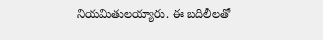నియమితులయ్యారు. ఈ బదిలీలతో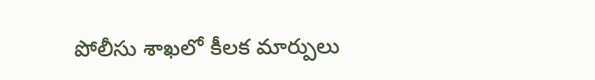పోలీసు శాఖలో కీలక మార్పులు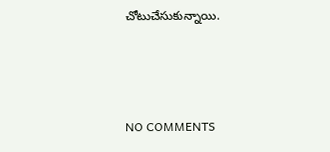చోటుచేసుకున్నాయి.



NO COMMENTS